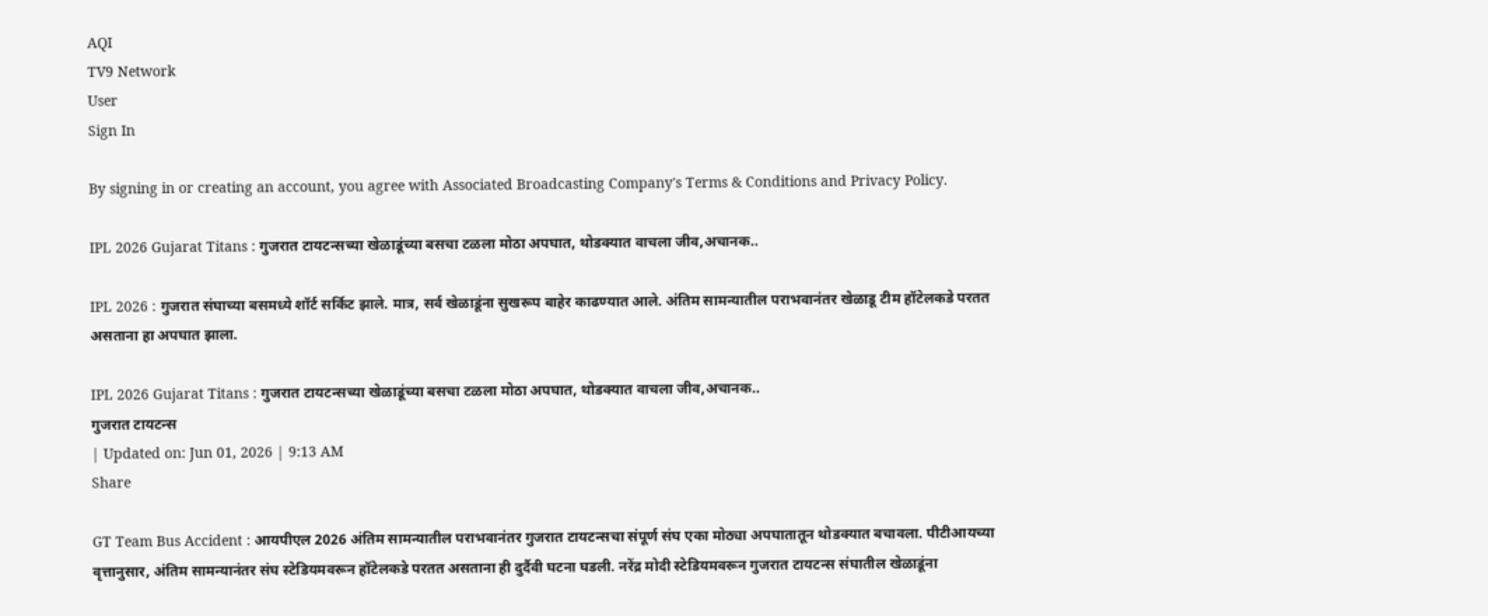AQI
TV9 Network
User
Sign In

By signing in or creating an account, you agree with Associated Broadcasting Company's Terms & Conditions and Privacy Policy.

IPL 2026 Gujarat Titans : गुजरात टायटन्सच्या खेळाडूंच्या बसचा टळला मोठा अपघात, थोडक्यात वाचला जीव,अचानक..

IPL 2026 : गुजरात संघाच्या बसमध्ये शॉर्ट सर्किट झाले. मात्र, सर्व खेळाडूंना सुखरूप बाहेर काढण्यात आले. अंतिम सामन्यातील पराभवानंतर खेळाडू टीम हॉटेलकडे परतत असताना हा अपघात झाला.

IPL 2026 Gujarat Titans : गुजरात टायटन्सच्या खेळाडूंच्या बसचा टळला मोठा अपघात, थोडक्यात वाचला जीव,अचानक..
गुजरात टायटन्स
| Updated on: Jun 01, 2026 | 9:13 AM
Share

GT Team Bus Accident : आयपीएल 2026 अंतिम सामन्यातील पराभवानंतर गुजरात टायटन्सचा संपूर्ण संघ एका मोठ्या अपघातातून थोडक्यात बचावला. पीटीआयच्या वृत्तानुसार, अंतिम सामन्यानंतर संघ स्टेडियमवरून हॉटेलकडे परतत असताना ही दुर्दैवी घटना घडली. नरेंद्र मोदी स्टेडियमवरून गुजरात टायटन्स संघातील खेळाडूंना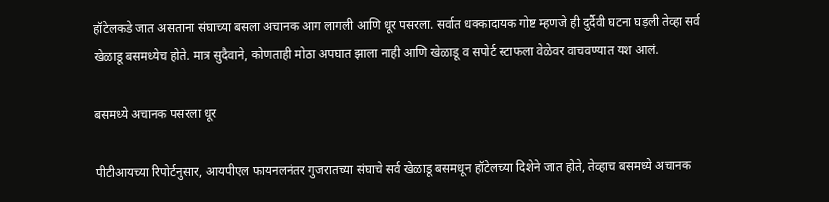हॉटेलकडे जात असताना संघाच्या बसला अचानक आग लागली आणि धूर पसरला. सर्वात धक्कादायक गोष्ट म्हणजे ही दुर्दैवी घटना घड़ली तेव्हा सर्व खेळाडू बसमध्येच होते. मात्र सुदैवाने, कोणताही मोठा अपघात झाला नाही आणि खेळाडू व सपोर्ट स्टाफला वेळेवर वाचवण्यात यश आलं.

बसमध्ये अचानक पसरला धूर

पीटीआयच्या रिपोर्टनुसार, आयपीएल फायनलनंतर गुजरातच्या संघाचे सर्व खेळाडू बसमधून हॉटेलच्या दिशेने जात होते, तेव्हाच बसमध्ये अचानक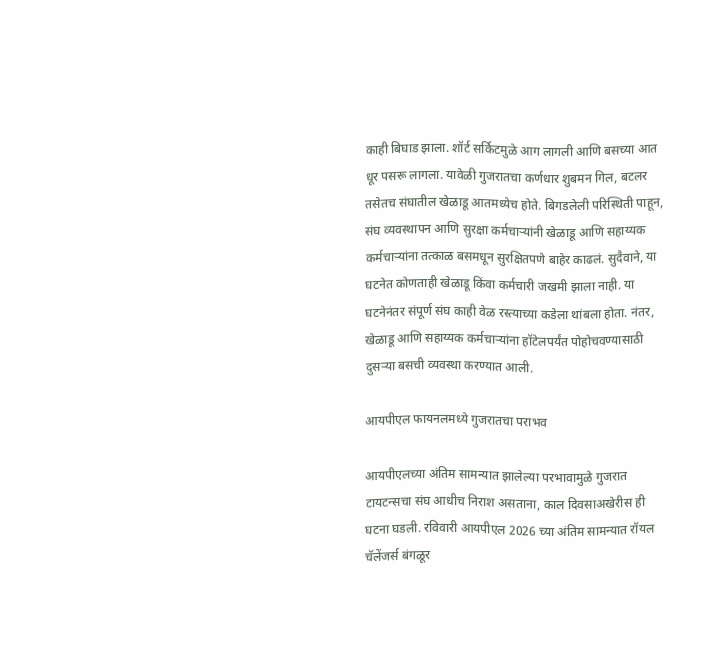काही बिघाड झाला. शॉर्ट सर्किटमुळे आग लागली आणि बसच्या आत धूर पसरू लागला. यावेळी गुजरातचा कर्णधार शुबमन गिल, बटलर तसेतच संघातील खेळाडू आतमध्येच होते. बिगडलेली परिस्थिती पाहून, संघ व्यवस्थापन आणि सुरक्षा कर्मचाऱ्यांनी खेळाडू आणि सहाय्यक कर्मचाऱ्यांना तत्काळ बसमधून सुरक्षितपणे बाहेर काढलं. सुदैवाने, या घटनेत कोणताही खेळाडू किंवा कर्मचारी जखमी झाला नाही. या घटनेनंतर संपूर्ण संघ काही वेळ रस्त्याच्या कडेला थांबला होता. नंतर, खेळाडू आणि सहाय्यक कर्मचाऱ्यांना हॉटेलपर्यंत पोहोचवण्यासाठी दुसऱ्या बसची व्यवस्था करण्यात आली.

आयपीएल फायनलमध्ये गुजरातचा पराभव

आयपीएलच्या अंतिम सामन्यात झालेल्या परभावामुळे गुजरात टायटन्सचा संघ आधीच निराश असताना, काल दिवसाअखेरीस ही घटना घडली. रविवारी आयपीएल 2026 च्या अंतिम सामन्यात रॉयल चॅलेंजर्स बंगळूर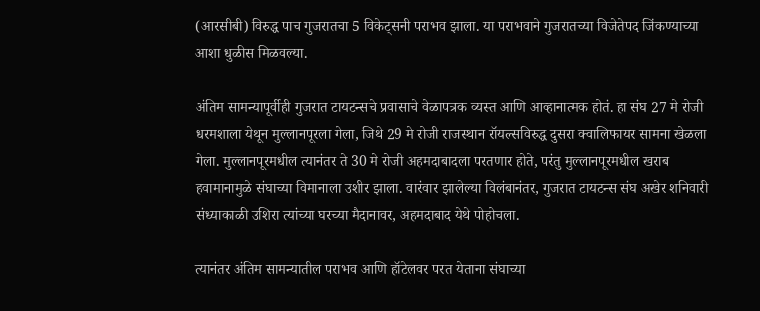(आरसीबी) विरुद्ध पाच गुजरातचा 5 विकेट्सनी पराभव झाला. या पराभवाने गुजरातच्या विजेतेपद जिंकण्याच्या आशा धुळीस मिळवल्या.

अंतिम सामन्यापूर्वीही गुजरात टायटन्सचे प्रवासाचे वेळापत्रक व्यस्त आणि आव्हानात्मक होतं. हा संघ 27 मे रोजी धरमशाला येथून मुल्लानपूरला गेला, जिथे 29 मे रोजी राजस्थान रॉयल्सविरुद्ध दुसरा क्वालिफायर सामना खेळला गेला. मुल्लानपूरमधील त्यानंतर ते 30 मे रोजी अहमदाबादला परतणार होते, परंतु मुल्लानपूरमधील खराब हवामानामुळे संघाच्या विमानाला उशीर झाला. वारंवार झालेल्या विलंबानंतर, गुजरात टायटन्स संघ अखेर शनिवारी संध्याकाळी उशिरा त्यांच्या घरच्या मैदानावर, अहमदाबाद येथे पोहोचला.

त्यानंतर अंतिम सामन्यातील पराभव आणि हॉटेलवर परत येताना संघाच्या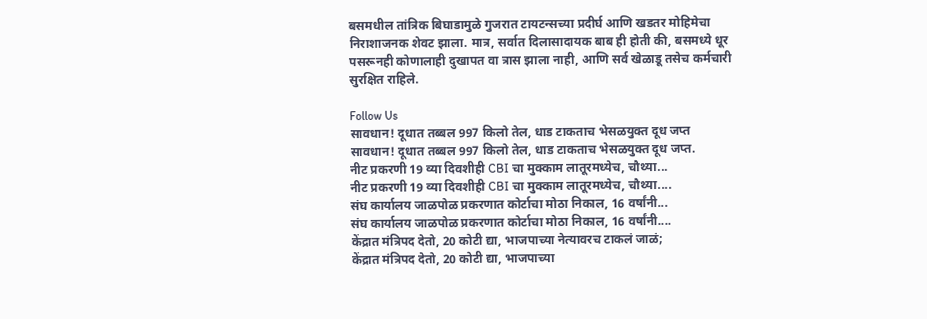बसमधील तांत्रिक बिघाडामुळे गुजरात टायटन्सच्या प्रदीर्घ आणि खडतर मोहिमेचा निराशाजनक शेवट झाला. मात्र, सर्वात दिलासादायक बाब ही होती की, बसमध्ये धूर पसरूनही कोणालाही दुखापत वा त्रास झाला नाही, आणि सर्व खेळाडू तसेच कर्मचारी सुरक्षित राहिले.

Follow Us
सावधान! दूधात तब्बल 997 किलो तेल, धाड टाकताच भेसळयुक्त दूध जप्त
सावधान! दूधात तब्बल 997 किलो तेल, धाड टाकताच भेसळयुक्त दूध जप्त.
नीट प्रकरणी 19 व्या दिवशीही CBI चा मुक्काम लातूरमध्येच, चौथ्या...
नीट प्रकरणी 19 व्या दिवशीही CBI चा मुक्काम लातूरमध्येच, चौथ्या....
संघ कार्यालय जाळपोळ प्रकरणात कोर्टाचा मोठा निकाल, 16 वर्षांनी...
संघ कार्यालय जाळपोळ प्रकरणात कोर्टाचा मोठा निकाल, 16 वर्षांनी....
केंद्रात मंत्रिपद देतो, 20 कोटी द्या, भाजपाच्या नेत्यावरच टाकलं जाळं;
केंद्रात मंत्रिपद देतो, 20 कोटी द्या, भाजपाच्या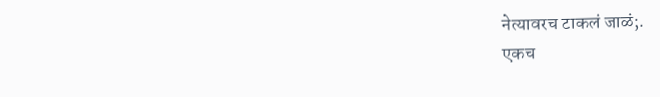नेत्यावरच टाकलं जाळं;.
एकच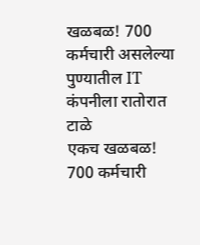खळबळ! 700 कर्मचारी असलेल्या पुण्यातील IT कंपनीला रातोरात टाळे
एकच खळबळ! 700 कर्मचारी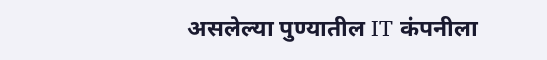असलेल्या पुण्यातील IT कंपनीला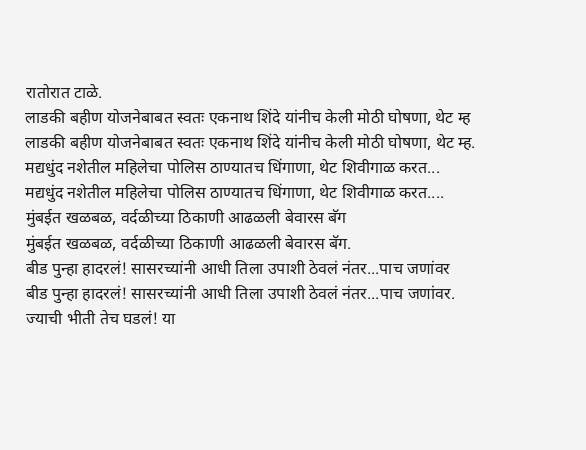रातोरात टाळे.
लाडकी बहीण योजनेबाबत स्वतः एकनाथ शिंदे यांनीच केली मोठी घोषणा, थेट म्ह
लाडकी बहीण योजनेबाबत स्वतः एकनाथ शिंदे यांनीच केली मोठी घोषणा, थेट म्ह.
मद्यधुंद नशेतील महिलेचा पोलिस ठाण्यातच धिंगाणा, थेट शिवीगाळ करत...
मद्यधुंद नशेतील महिलेचा पोलिस ठाण्यातच धिंगाणा, थेट शिवीगाळ करत....
मुंबईत खळबळ, वर्दळीच्या ठिकाणी आढळली बेवारस बॅग
मुंबईत खळबळ, वर्दळीच्या ठिकाणी आढळली बेवारस बॅग.
बीड पुन्हा हादरलं! सासरच्यांनी आधी तिला उपाशी ठेवलं नंतर...पाच जणांवर
बीड पुन्हा हादरलं! सासरच्यांनी आधी तिला उपाशी ठेवलं नंतर...पाच जणांवर.
ज्याची भीती तेच घडलं! या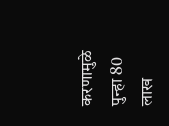करणामुळे पुन्हा 80 लाख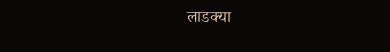लाडक्या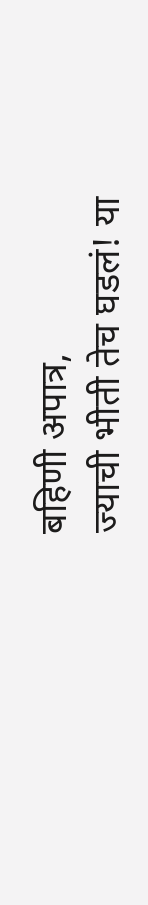बहिणी अपात्र,
ज्याची भीती तेच घडलं! या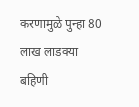करणामुळे पुन्हा 80 लाख लाडक्या बहिणी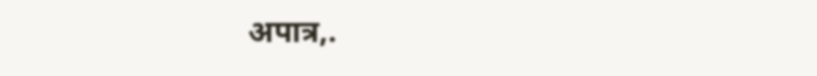अपात्र,.